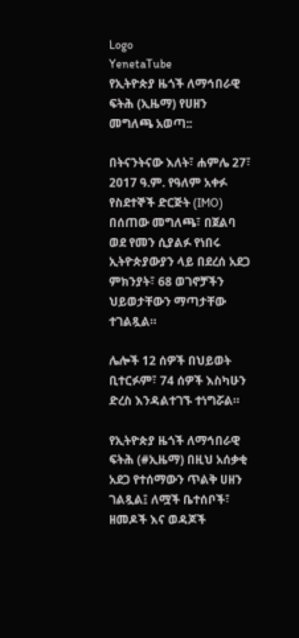Logo
YenetaTube
የኢትዮጵያ ዜጎች ለማኅበራዊ ፍትሕ (ኢዜማ) የሀዘን መግለጫ አወጣ::

በትናንትናው እለት፣ ሐምሌ 27፣ 2017 ዓ.ም. የዓለም አቀፉ የስደተኞች ድርጅት (IMO) በሰጠው መግለጫ፣ በጀልባ ወደ የመን ሲያልፉ የነበሩ
ኢትዮጵያውያን ላይ በደረሰ አደጋ ምክንያት፣ 68 ወገኖቻችን ህይወታቸውን ማጣታቸው ተገልጿል።

ሌሎች 12 ሰዎች በህይወት ቢተርፉም፣ 74 ሰዎች እስካሁን ድረስ እንዳልተገኙ ተነግሯል።

የኢትዮጵያ ዜጎች ለማኅበራዊ ፍትሕ (#ኢዜማ) በዚህ አሰቃቂ አደጋ የተሰማውን ጥልቅ ሀዘን ገልጿል፤ ለሟች ቤተሰቦች፣ ዘመዶች እና ወዳጆች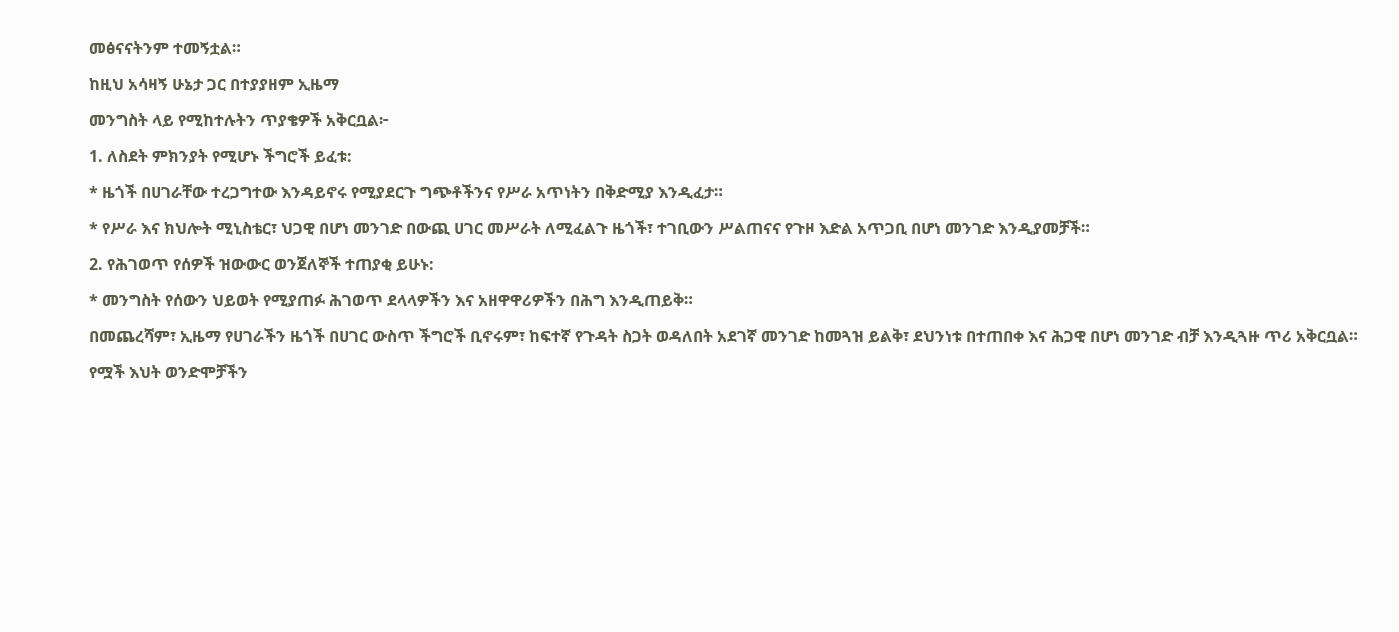መፅናናትንም ተመኝቷል።

ከዚህ አሳዛኝ ሁኔታ ጋር በተያያዘም ኢዜማ

መንግስት ላይ የሚከተሉትን ጥያቄዎች አቅርቧል፦

1. ለስደት ምክንያት የሚሆኑ ችግሮች ይፈቱ:

* ዜጎች በሀገራቸው ተረጋግተው እንዳይኖሩ የሚያደርጉ ግጭቶችንና የሥራ አጥነትን በቅድሚያ እንዲፈታ።

* የሥራ እና ክህሎት ሚኒስቴር፣ ህጋዊ በሆነ መንገድ በውጪ ሀገር መሥራት ለሚፈልጉ ዜጎች፣ ተገቢውን ሥልጠናና የጉዞ እድል አጥጋቢ በሆነ መንገድ እንዲያመቻች።

2. የሕገወጥ የሰዎች ዝውውር ወንጀለኞች ተጠያቂ ይሁኑ:

* መንግስት የሰውን ህይወት የሚያጠፉ ሕገወጥ ደላላዎችን እና አዘዋዋሪዎችን በሕግ እንዲጠይቅ።

በመጨረሻም፣ ኢዜማ የሀገራችን ዜጎች በሀገር ውስጥ ችግሮች ቢኖሩም፣ ከፍተኛ የጉዳት ስጋት ወዳለበት አደገኛ መንገድ ከመጓዝ ይልቅ፣ ደህንነቱ በተጠበቀ እና ሕጋዊ በሆነ መንገድ ብቻ እንዲጓዙ ጥሪ አቅርቧል።

የሟች እህት ወንድሞቻችን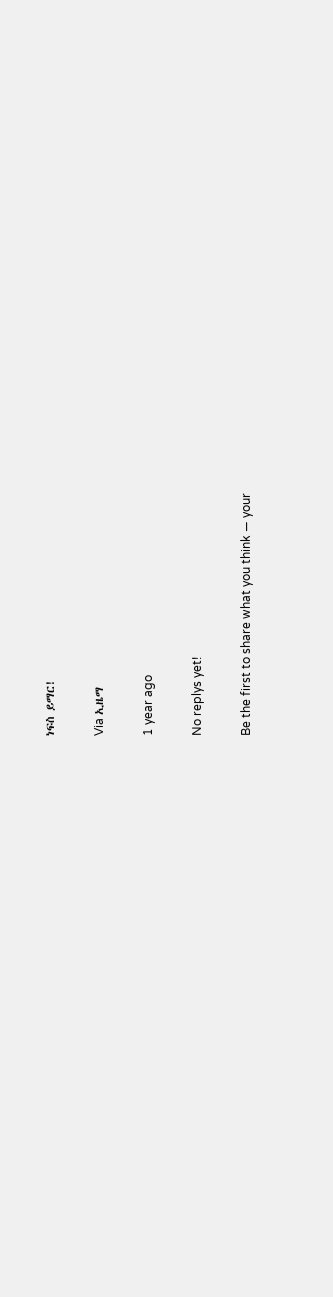ነፍስ ይማር!

Via ኢዜማ

1 year ago

No replys yet!

Be the first to share what you think — your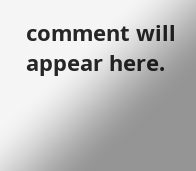comment will appear here.